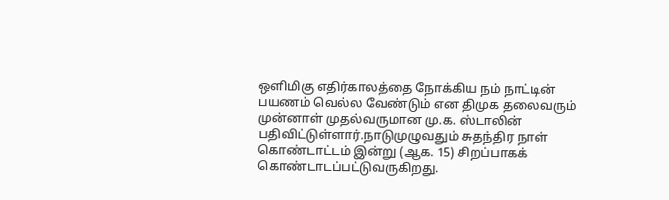ஒளிமிகு எதிர்காலத்தை நோக்கிய நம் நாட்டின் பயணம் வெல்ல வேண்டும் என திமுக தலைவரும் முன்னாள் முதல்வருமான மு.க. ஸ்டாலின் பதிவிட்டுள்ளார்.நாடுமுழுவதும் சுதந்திர நாள் கொண்டாட்டம் இன்று (ஆக. 15) சிறப்பாகக் கொண்டாடப்பட்டுவருகிறது.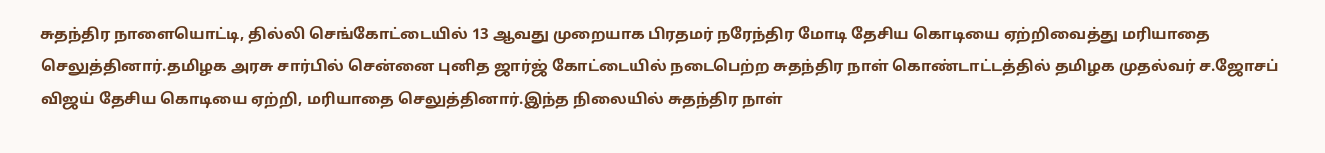சுதந்திர நாளையொட்டி, தில்லி செங்கோட்டையில் 13 ஆவது முறையாக பிரதமர் நரேந்திர மோடி தேசிய கொடியை ஏற்றிவைத்து மரியாதை செலுத்தினார்.தமிழக அரசு சார்பில் சென்னை புனித ஜார்ஜ் கோட்டையில் நடைபெற்ற சுதந்திர நாள் கொண்டாட்டத்தில் தமிழக முதல்வர் ச.ஜோசப் விஜய் தேசிய கொடியை ஏற்றி, மரியாதை செலுத்தினார்.இந்த நிலையில் சுதந்திர நாள்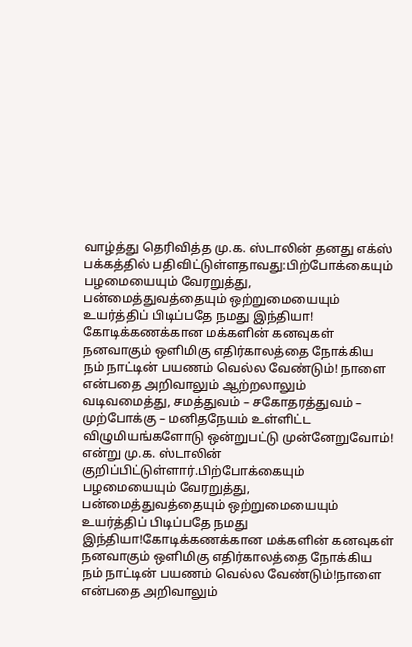வாழ்த்து தெரிவித்த மு.க. ஸ்டாலின் தனது எக்ஸ் பக்கத்தில் பதிவிட்டுள்ளதாவது:பிற்போக்கையும் பழமையையும் வேரறுத்து, பன்மைத்துவத்தையும் ஒற்றுமையையும் உயர்த்திப் பிடிப்பதே நமது இந்தியா! கோடிக்கணக்கான மக்களின் கனவுகள் நனவாகும் ஒளிமிகு எதிர்காலத்தை நோக்கிய நம் நாட்டின் பயணம் வெல்ல வேண்டும்! நாளை என்பதை அறிவாலும் ஆற்றலாலும் வடிவமைத்து, சமத்துவம் – சகோதரத்துவம் – முற்போக்கு – மனிதநேயம் உள்ளிட்ட விழுமியங்களோடு ஒன்றுபட்டு முன்னேறுவோம்! என்று மு.க. ஸ்டாலின் குறிப்பிட்டுள்ளார்.பிற்போக்கையும் பழமையையும் வேரறுத்து, பன்மைத்துவத்தையும் ஒற்றுமையையும் உயர்த்திப் பிடிப்பதே நமது இந்தியா!கோடிக்கணக்கான மக்களின் கனவுகள் நனவாகும் ஒளிமிகு எதிர்காலத்தை நோக்கிய நம் நாட்டின் பயணம் வெல்ல வேண்டும்!நாளை என்பதை அறிவாலும்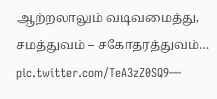ஆற்றலாலும் வடிவமைத்து, சமத்துவம் – சகோதரத்துவம்… pic.twitter.com/TeA3zZ0SQ9—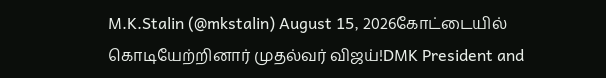M.K.Stalin (@mkstalin) August 15, 2026கோட்டையில் கொடியேற்றினார் முதல்வர் விஜய்!DMK President and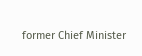former Chief Minister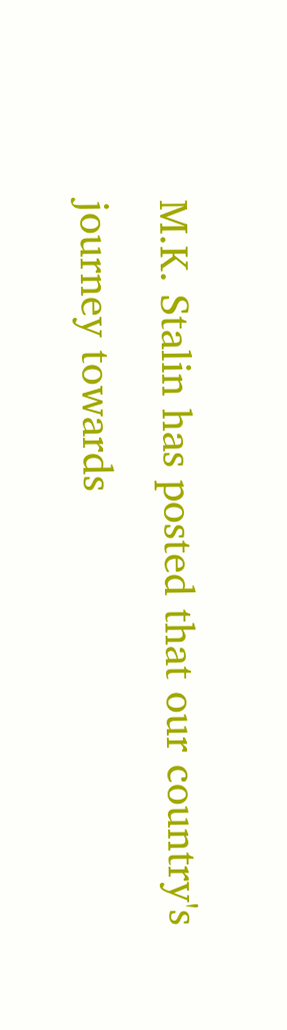M.K. Stalin has posted that our country's journey towards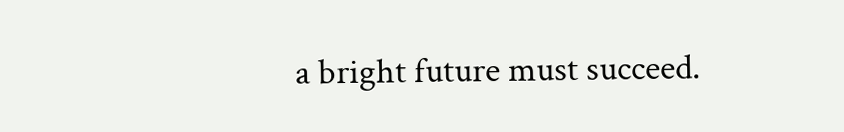a bright future must succeed.